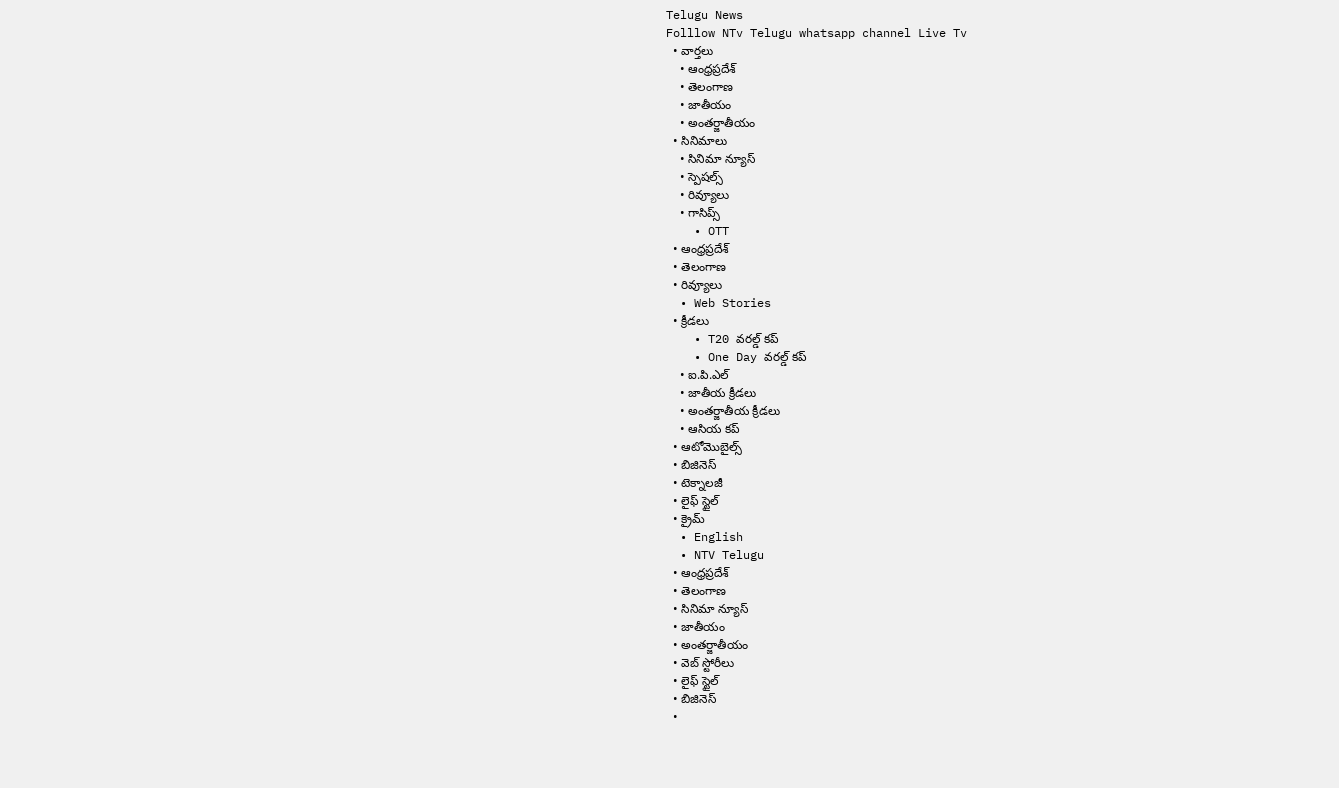Telugu News
Folllow NTv Telugu whatsapp channel Live Tv
  • వార్తలు
    • ఆంధ్రప్రదేశ్
    • తెలంగాణ
    • జాతీయం
    • అంతర్జాతీయం
  • సినిమాలు
    • సినిమా న్యూస్
    • స్పెషల్స్
    • రివ్యూలు
    • గాసిప్స్
    • OTT
  • ఆంధ్రప్రదేశ్
  • తెలంగాణ
  • రివ్యూలు
  • Web Stories
  • క్రీడలు
    • T20 వరల్డ్ కప్
    • One Day వరల్డ్ కప్
    • ఐ.పి.ఎల్
    • జాతీయ క్రీడలు
    • అంతర్జాతీయ క్రీడలు
    • ఆసియ కప్
  • ఆటోమొబైల్స్
  • బిజినెస్‌
  • టెక్నాలజీ
  • లైఫ్ స్టైల్
  • క్రైమ్
  • English
  • NTV Telugu
  • ఆంధ్రప్రదేశ్
  • తెలంగాణ
  • సినిమా న్యూస్
  • జాతీయం
  • అంతర్జాతీయం
  • వెబ్ స్టోరీలు
  • లైఫ్ స్టైల్
  • బిజినెస్‌
  •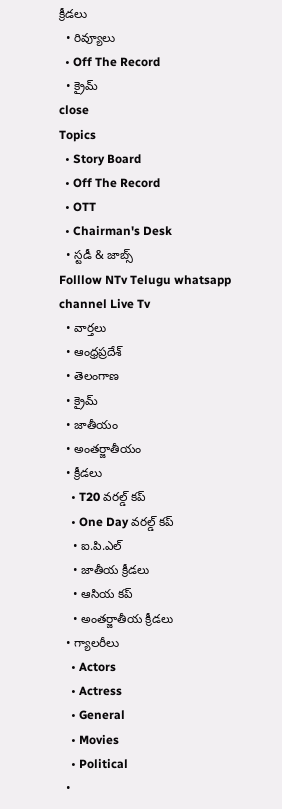క్రీడలు
  • రివ్యూలు
  • Off The Record
  • క్రైమ్
close
Topics
  • Story Board
  • Off The Record
  • OTT
  • Chairman's Desk
  • స్టడీ & జాబ్స్
Folllow NTv Telugu whatsapp channel Live Tv
  • వార్తలు
  • ఆంధ్రప్రదేశ్
  • తెలంగాణ
  • క్రైమ్
  • జాతీయం
  • అంతర్జాతీయం
  • క్రీడలు
    • T20 వరల్డ్ కప్
    • One Day వరల్డ్ కప్
    • ఐ.పి.ఎల్
    • జాతీయ క్రీడలు
    • ఆసియ కప్
    • అంతర్జాతీయ క్రీడలు
  • గ్యాలరీలు
    • Actors
    • Actress
    • General
    • Movies
    • Political
  •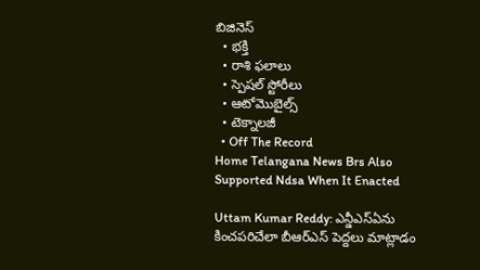బిజినెస్‌
  • భక్తి
  • రాశి ఫలాలు
  • స్పెషల్‌ స్టోరీలు
  • ఆటోమొబైల్స్
  • టెక్నాలజీ
  • Off The Record
Home Telangana News Brs Also Supported Ndsa When It Enacted

Uttam Kumar Reddy: ఎన్డీఎస్ఏను కించపరిచేలా బీఆర్ఎస్ పెద్దలు మాట్లాడం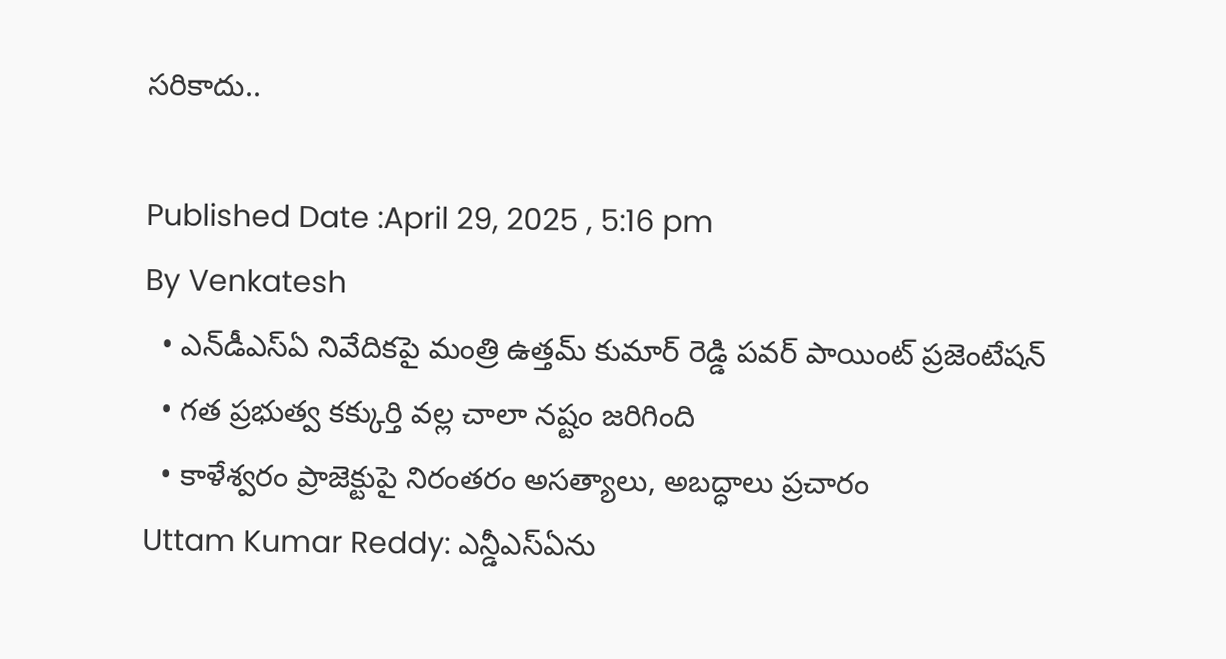సరికాదు..

Published Date :April 29, 2025 , 5:16 pm
By Venkatesh
  • ఎన్‌డీఎస్‌ఏ నివేదికపై మంత్రి ఉత్తమ్ కుమార్ రెడ్డి పవర్ పాయింట్ ప్రజెంటేషన్
  • గత ప్రభుత్వ కక్కుర్తి వల్ల చాలా నష్టం జరిగింది
  • కాళేశ్వరం ప్రాజెక్టుపై నిరంతరం అసత్యాలు, అబద్ధాలు ప్రచారం
Uttam Kumar Reddy: ఎన్డీఎస్ఏను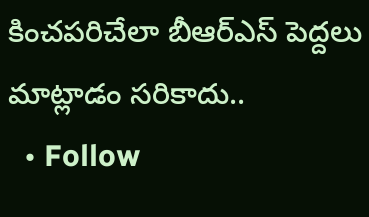కించపరిచేలా బీఆర్ఎస్ పెద్దలు మాట్లాడం సరికాదు..
  • Follow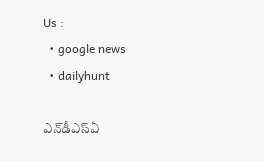Us :
  • google news
  • dailyhunt

ఎన్‌డీఎస్‌ఏ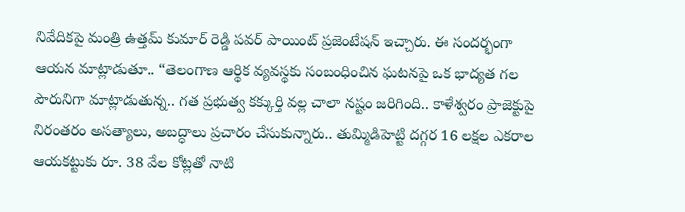నివేదికపై మంత్రి ఉత్తమ్ కుమార్ రెడ్డి పవర్ పాయింట్ ప్రజెంటేషన్ ఇచ్చారు. ఈ సందర్భంగా ఆయన మాట్లాడుతూ.. “తెలంగాణ ఆర్థిక వ్యవస్థకు సంబంధించిన ఘటనపై ఒక భాద్యత గల పౌరునిగా మాట్లాడుతున్న.. గత ప్రభుత్వ కక్కుర్తి వల్ల చాలా నష్టం జరిగింది.. కాళేశ్వరం ప్రాజెక్టుపై నిరంతరం అసత్యాలు, అబద్ధాలు ప్రచారం చేసుకున్నారు.. తుమ్మిడిహెట్టి దగ్గర 16 లక్షల ఎకరాల ఆయకట్టుకు రూ. 38 వేల కోట్లతో నాటి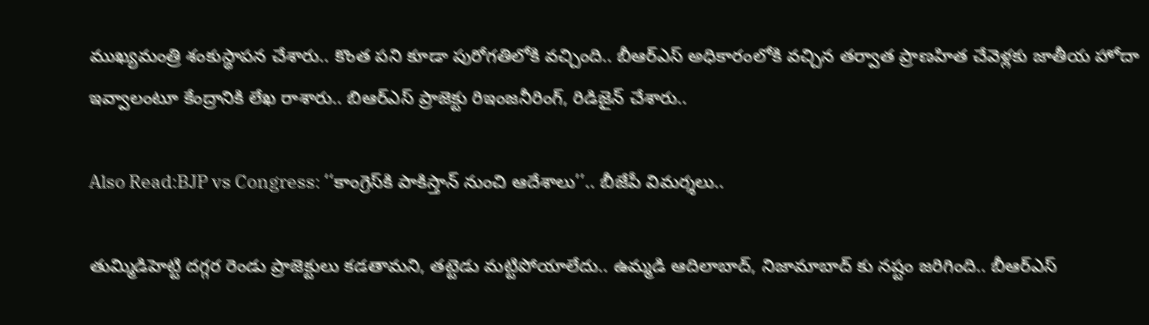ముఖ్యమంత్రి శంకుస్థాపన చేశారు.. కొంత పని కూడా పురోగతిలోకి వచ్చింది.. బీఆర్ఎస్ అధికారంలోకి వచ్చిన తర్వాత ప్రాణహిత చేవెళ్లకు జాతీయ హోదా ఇవ్వాలంటూ కేంద్రానికి లేఖ రాశారు.. బిఆర్ఎస్ ప్రాజెక్టు రిఇంజనీరింగ్, రిడిజైన్ చేశారు..

Also Read:BJP vs Congress: ‘‘కాంగ్రెస్‌కి పాకిస్తాన్ నుంచి ఆదేశాలు’’.. బీజేపీ విమర్శలు..

తుమ్మిడిహెట్టి దగ్గర రెండు ప్రాజెక్టులు కడతామని, తట్టెడు మట్టిపోయాలేదు.. ఉమ్మడి ఆదిలాబాద్, నిజామాబాద్ కు నష్టం జరిగింది.. బీఆర్ఎస్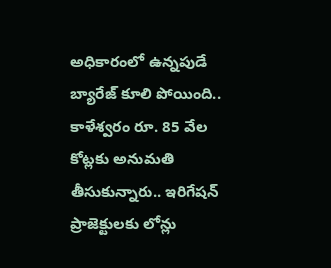అధికారంలో ఉన్నపుడే బ్యారేజ్ కూలి పోయింది.. కాళేశ్వరం రూ. 85 వేల కోట్లకు అనుమతి తీసుకున్నారు.. ఇరిగేషన్ ప్రాజెక్టులకు లోన్లు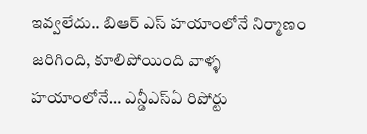ఇవ్వలేదు.. బిఆర్ ఎస్ హయాంలోనే నిర్మాణం జరిగింది, కూలిపోయింది వాళ్ళ హయాంలోనే… ఎన్డీఎస్ఏ రిపోర్టు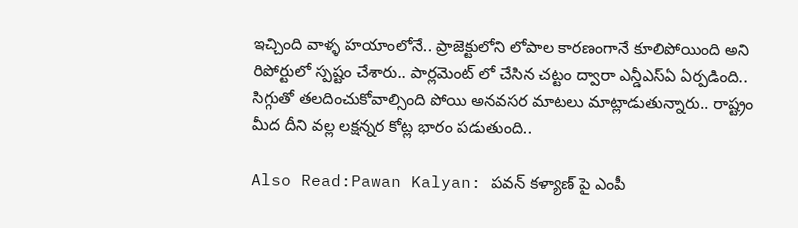ఇచ్చింది వాళ్ళ హయాంలోనే.. ప్రాజెక్టులోని లోపాల కారణంగానే కూలిపోయింది అని రిపోర్టులో స్పష్టం చేశారు.. పార్లమెంట్ లో చేసిన చట్టం ద్వారా ఎన్డీఎస్ఏ ఏర్పడింది.. సిగ్గుతో తలదించుకోవాల్సింది పోయి అనవసర మాటలు మాట్లాడుతున్నారు.. రాష్ట్రం మీద దీని వల్ల లక్షన్నర కోట్ల భారం పడుతుంది..

Also Read:Pawan Kalyan: పవన్ కళ్యాణ్ పై ఎంపీ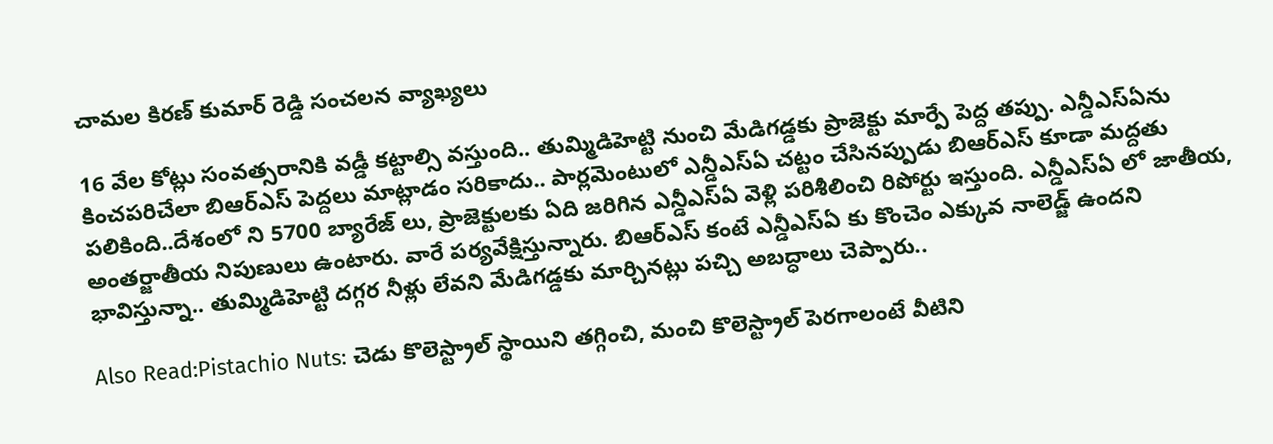చామల కిరణ్ కుమార్ రెడ్డి సంచలన వ్యాఖ్యలు

16 వేల కోట్లు సంవత్సరానికి వడ్డీ కట్టాల్సి వస్తుంది.. తుమ్మిడిహెట్టి నుంచి మేడిగడ్డకు ప్రాజెక్టు మార్పే పెద్ద తప్పు. ఎన్డీఎస్ఏను కించపరిచేలా బిఆర్ఎస్ పెద్దలు మాట్లాడం సరికాదు.. పార్లమెంటులో ఎన్డీఎస్ఏ చట్టం చేసినప్పుడు బిఆర్ఎస్ కూడా మద్దతు పలికింది..దేశంలో ని 5700 బ్యారేజ్ లు, ప్రాజెక్టులకు ఏది జరిగిన ఎన్డీఎస్ఏ వెళ్లి పరిశీలించి రిపోర్టు ఇస్తుంది. ఎన్డీఎస్ఏ లో జాతీయ, అంతర్జాతీయ నిపుణులు ఉంటారు. వారే పర్యవేక్షిస్తున్నారు. బిఆర్ఎస్ కంటే ఎన్డీఎస్ఏ కు కొంచెం ఎక్కువ నాలెడ్జ్ ఉందని భావిస్తున్నా.. తుమ్మిడిహెట్టి దగ్గర నీళ్లు లేవని మేడిగడ్డకు మార్చినట్లు పచ్చి అబద్ధాలు చెప్పారు..

Also Read:Pistachio Nuts: చెడు కొలెస్ట్రాల్ స్థాయిని తగ్గించి, మంచి కొలెస్ట్రాల్ పెరగాలంటే వీటిని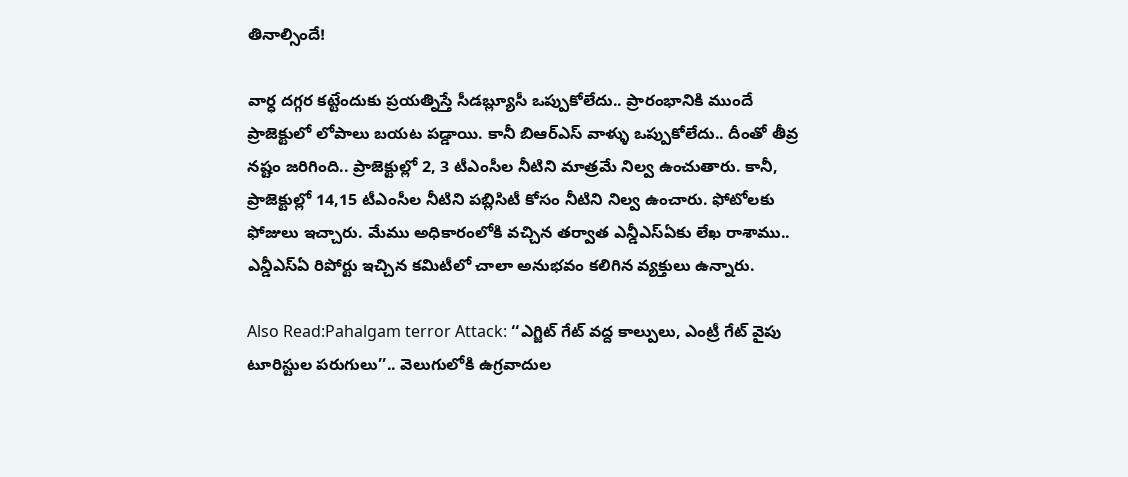తినాల్సిందే!

వార్ధ దగ్గర కట్టేందుకు ప్రయత్నిస్తే సీడబ్ల్యూసీ ఒప్పుకోలేదు.. ప్రారంభానికి ముందే ప్రాజెక్టులో లోపాలు బయట పడ్డాయి. కానీ బిఆర్ఎస్ వాళ్ళు ఒప్పుకోలేదు.. దీంతో తీవ్ర నష్టం జరిగింది.. ప్రాజెక్టుల్లో 2, 3 టీఎంసీల నీటిని మాత్రమే నిల్వ ఉంచుతారు. కానీ, ప్రాజెక్టుల్లో 14,15 టీఎంసీల నీటిని పబ్లిసిటీ కోసం నీటిని నిల్వ ఉంచారు. ఫోటోలకు ఫోజులు ఇచ్చారు. మేము అధికారంలోకి వచ్చిన తర్వాత ఎన్డీఎస్ఏకు లేఖ రాశాము.. ఎన్డీఎస్ఏ రిపోర్టు ఇచ్చిన కమిటీలో చాలా అనుభవం కలిగిన వ్యక్తులు ఉన్నారు.

Also Read:Pahalgam terror Attack: ‘‘ఎగ్జిట్ గేట్ వద్ద కాల్పులు, ఎంట్రీ గేట్‌ వైపు టూరిస్టుల పరుగులు’’.. వెలుగులోకి ఉగ్రవాదుల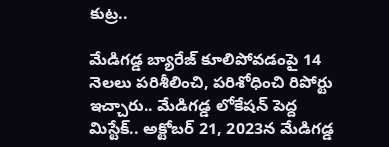కుట్ర..

మేడిగడ్డ బ్యారేజ్ కూలిపోవడంపై 14 నెలలు పరిశీలించి, పరిశోధించి రిపోర్టు ఇచ్చారు.. మేడిగడ్డ లోకేషన్ పెద్ద మిస్టేక్.. అక్టోబర్ 21, 2023న మేడిగడ్డ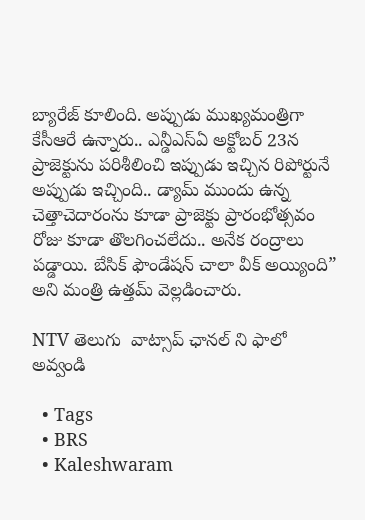బ్యారేజ్ కూలింది. అప్పుడు ముఖ్యమంత్రిగా కేసీఆరే ఉన్నారు.. ఎన్డీఎస్ఏ అక్టోబర్ 23న ప్రాజెక్టును పరిశీలించి ఇప్పుడు ఇచ్చిన రిపోర్టునే అప్పుడు ఇచ్చింది.. డ్యామ్ ముందు ఉన్న చెత్తాచెదారంను కూడా ప్రాజెక్టు ప్రారంభోత్సవం రోజు కూడా తొలగించలేదు.. అనేక రంద్రాలు పడ్డాయి. బేసిక్ ఫౌండేషన్ చాలా వీక్ అయ్యింది” అని మంత్రి ఉత్తమ్ వెల్లడించారు.

NTV తెలుగు  వాట్సాప్ ఛానల్ ని ఫాలో అవ్వండి

  • Tags
  • BRS
  • Kaleshwaram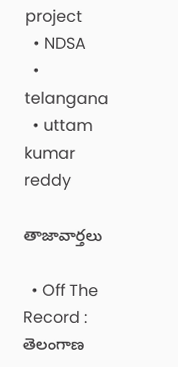project
  • NDSA
  • telangana
  • uttam kumar reddy

తాజావార్తలు

  • Off The Record : తెలంగాణ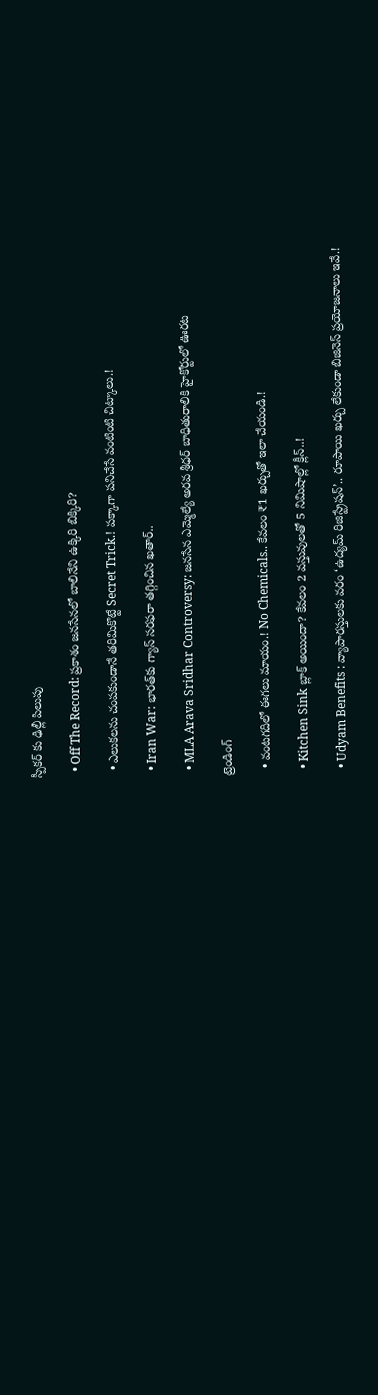స్పీకర్ కు ఢిల్లీ పిలుపు

  • Off The Record: ప్రకాశం జనసేనలో బాలినేని ఉక్కిరి బిక్కిరి?

  • ఎలుకలను చంపకుండానే తరిమికొట్టే Secret Trick.! పక్కాగా పనిచేసే వంటింటి చిట్కాలు.!

  • Iran War: భారత్‌కు గ్యాస్ సరఫరా తగ్గించిన ఖతార్..

  • MLA Arava Sridhar Controversy: జనసేన ఎమ్మెల్యే అరవ శ్రీధర్ బాధితురాలికి హైకోర్టులో ఊరట

ట్రెండింగ్‌

  • వంటగదిలో ఈగలు మాయం.! No Chemicals.. కేవలం ₹1 ఖర్చుతో ఇలా చేయండి.!

  • Kitchen Sink బ్లాక్ అయిందా? కేవలం 2 వస్తువులతో 5 నిమిషాల్లో క్లీన్..!

  • Udyam Benefits : వ్యాపారస్తులకు వరం ‘ఉద్యమ్ రిజిస్ట్రేషన్’.. రూపాయి ఖర్చు లేకుండా బిజినెస్ ప్రయోజనాలు ఇవే.!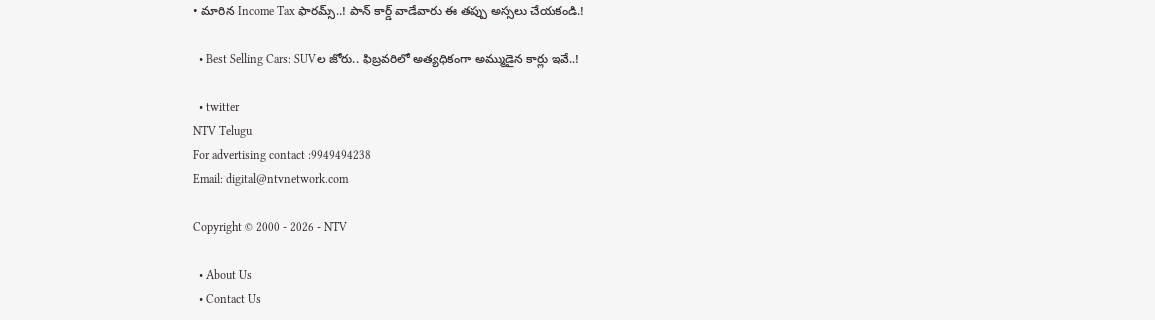• మారిన Income Tax ఫారమ్స్..! పాన్ కార్డ్ వాడేవారు ఈ తప్పు అస్సలు చేయకండి.!

  • Best Selling Cars: SUVల జోరు.. ఫిబ్రవరిలో అత్యధికంగా అమ్ముడైన కార్లు ఇవే..!

  • twitter
NTV Telugu
For advertising contact :9949494238
Email: digital@ntvnetwork.com

Copyright © 2000 - 2026 - NTV

  • About Us
  • Contact Us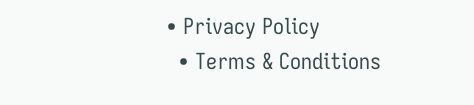• Privacy Policy
  • Terms & Conditions